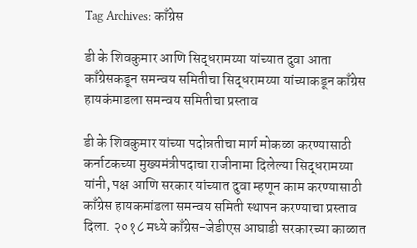Tag Archives: काँग्रेस

डी के शिवकुमार आणि सिद्धरामय्या यांच्यात दुवा आता काँग्रेसकडून समन्वय समितीचा सिद्धरामय्या यांच्याकडून काँग्रेस हायकंमाडला समन्वय समितीचा प्रस्ताव

डी के शिवकुमार यांच्या पदोन्नतीचा मार्ग मोकळा करण्यासाठी कर्नाटकच्या मुख्यमंत्रीपदाचा राजीनामा दिलेल्या सिद्धरामय्या यांनी, पक्ष आणि सरकार यांच्यात दुवा म्हणून काम करण्यासाठी काँग्रेस हायकमांडला समन्वय समिती स्थापन करण्याचा प्रस्ताव दिला. २०१८ मध्ये काँग्रेस-जेडीएस आघाडी सरकारच्या काळात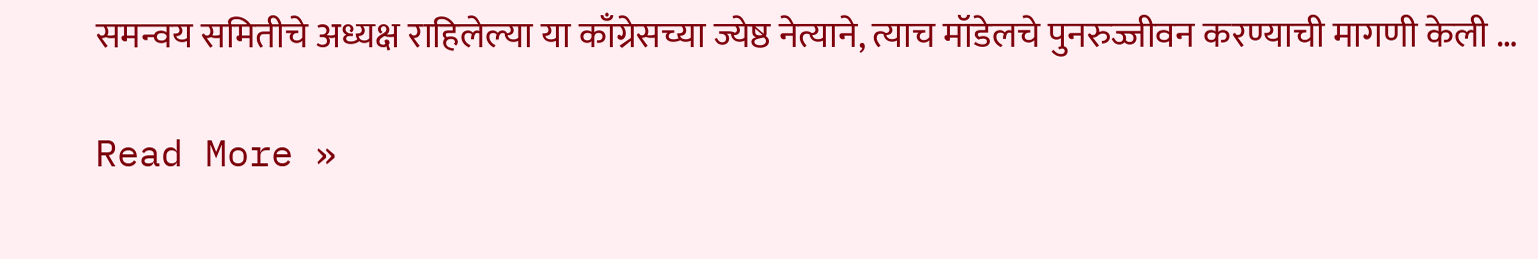समन्वय समितीचे अध्यक्ष राहिलेल्या या काँग्रेसच्या ज्येष्ठ नेत्याने, त्याच मॉडेलचे पुनरुज्जीवन करण्याची मागणी केली …

Read More »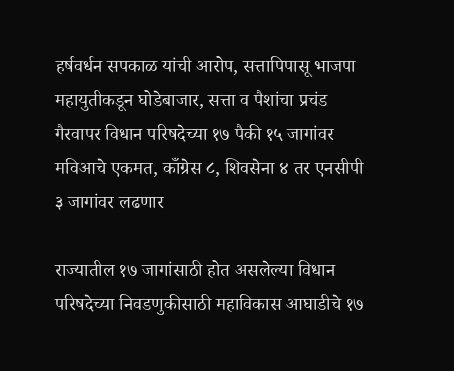हर्षवर्धन सपकाळ यांची आरोप, सत्तापिपासू भाजपा महायुतीकडून घोडेबाजार, सत्ता व पैशांचा प्रचंड गैरवापर विधान परिषदेच्या १७ पैकी १५ जागांवर मविआचे एकमत, काँग्रेस ८, शिवसेना ४ तर एनसीपी ३ जागांवर लढणार

राज्यातील १७ जागांसाठी होत असलेल्या विधान परिषदेच्या निवडणुकीसाठी महाविकास आघाडीचे १७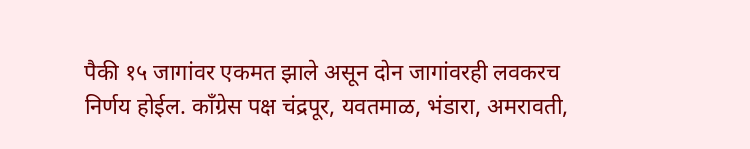पैकी १५ जागांवर एकमत झाले असून दोन जागांवरही लवकरच निर्णय होईल. काँग्रेस पक्ष चंद्रपूर, यवतमाळ, भंडारा, अमरावती,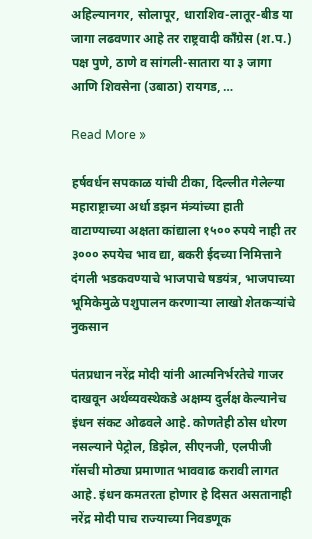अहिल्यानगर, सोलापूर, धाराशिव-लातूर-बीड या जागा लढवणार आहे तर राष्ट्रवादी काँग्रेस (श.प.) पक्ष पुणे, ठाणे व सांगली-सातारा या ३ जागा आणि शिवसेना (उबाठा) रायगड, …

Read More »

हर्षवर्धन सपकाळ यांची टीका, दिल्लीत गेलेल्या महाराष्ट्राच्या अर्धा डझन मंत्र्यांच्या हाती वाटाण्याच्या अक्षता कांद्याला १५०० रुपये नाही तर ३००० रुपयेच भाव द्या, बकरी ईदच्या निमित्ताने दंगली भडकवण्याचे भाजपाचे षडयंत्र, भाजपाच्या भूमिकेमुळे पशुपालन करणाऱ्या लाखो शेतकऱ्यांचे नुकसान

पंतप्रधान नरेंद्र मोदी यांनी आत्मनिर्भरतेचे गाजर दाखवून अर्थव्यवस्थेकडे अक्षम्य दुर्लक्ष केल्यानेच इंधन संकट ओढवले आहे. कोणतेही ठोस धोरण नसल्याने पेट्रोल, डिझेल, सीएनजी, एलपीजी गॅसची मोठ्या प्रमाणात भाववाढ करावी लागत आहे. इंधन कमतरता होणार हे दिसत असतानाही नरेंद्र मोदी पाच राज्याच्या निवडणूक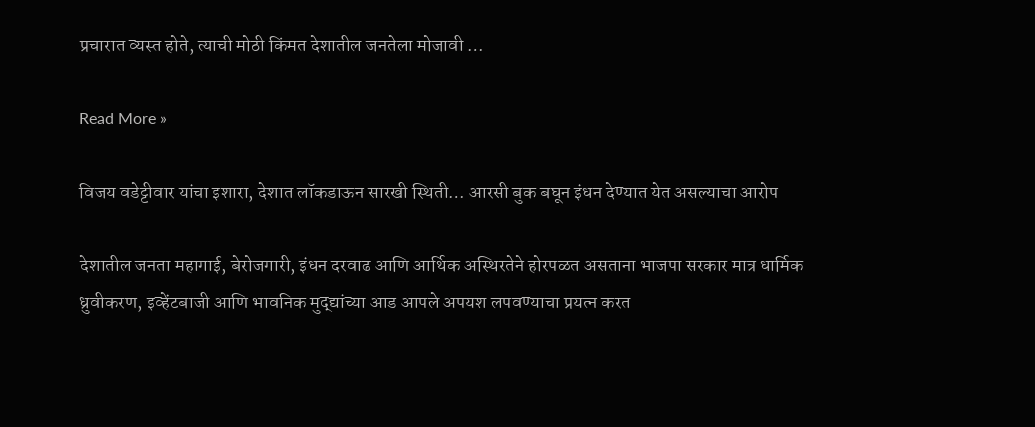प्रचारात व्यस्त होते, त्याची मोठी किंमत देशातील जनतेला मोजावी …

Read More »

विजय वडेट्टीवार यांचा इशारा, देशात लॉकडाऊन सारखी स्थिती… आरसी बुक बघून इंधन देण्यात येत असल्याचा आरोप

देशातील जनता महागाई, बेरोजगारी, इंधन दरवाढ आणि आर्थिक अस्थिरतेने होरपळत असताना भाजपा सरकार मात्र धार्मिक ध्रुवीकरण, इव्हेंटबाजी आणि भावनिक मुद्द्यांच्या आड आपले अपयश लपवण्याचा प्रयत्न करत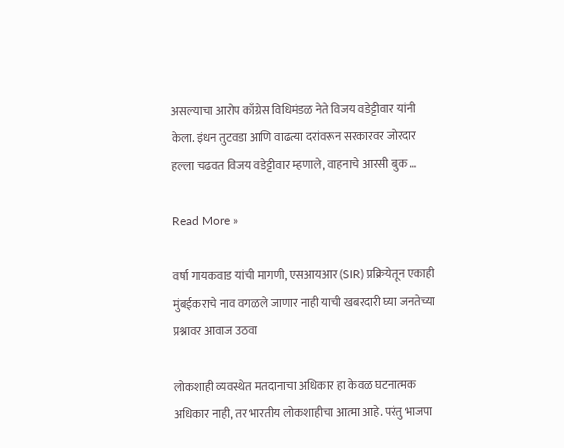असल्याचा आरोप काँग्रेस विधिमंडळ नेते विजय वडेट्टीवार यांनी केला. इंधन तुटवडा आणि वाढत्या दरांवरून सरकारवर जोरदार हल्ला चढवत विजय वडेट्टीवार म्हणाले, वाहनाचे आरसी बुक …

Read More »

वर्षा गायकवाड यांची मागणी, एसआयआर (SIR) प्रक्रियेतून एकाही मुंबईकराचे नाव वगळले जाणार नाही याची खबरदारी घ्या जनतेच्या प्रश्नावर आवाज उठवा

लोकशाही व्यवस्थेत मतदानाचा अधिकार हा केवळ घटनात्मक अधिकार नाही, तर भारतीय लोकशाहीचा आत्मा आहे. परंतु भाजपा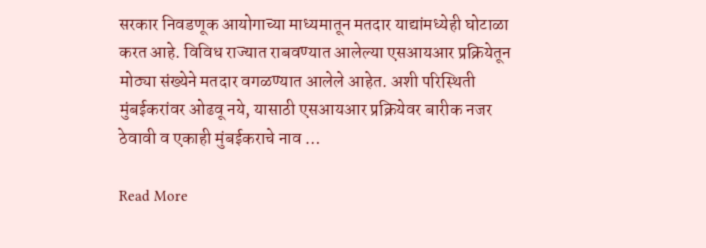सरकार निवडणूक आयोगाच्या माध्यमातून मतदार याद्यांमध्येही घोटाळा करत आहे. विविध राज्यात राबवण्यात आलेल्या एसआयआर प्रक्रियेतून मोठ्या संख्येने मतदार वगळण्यात आलेले आहेत. अशी परिस्थिती मुंबईकरांवर ओढवू नये, यासाठी एसआयआर प्रक्रियेवर बारीक नजर ठेवावी व एकाही मुंबईकराचे नाव …

Read More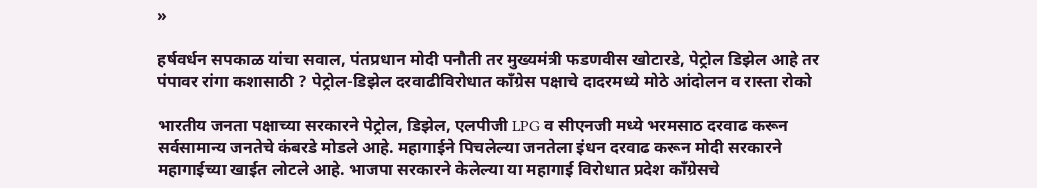»

हर्षवर्धन सपकाळ यांचा सवाल, पंतप्रधान मोदी पनौती तर मुख्यमंत्री फडणवीस खोटारडे, पेट्रोल डिझेल आहे तर पंपावर रांगा कशासाठी ? पेट्रोल-डिझेल दरवाढीविरोधात काँग्रेस पक्षाचे दादरमध्ये मोठे आंदोलन व रास्ता रोको

भारतीय जनता पक्षाच्या सरकारने पेट्रोल, डिझेल, एलपीजी LPG व सीएनजी मध्ये भरमसाठ दरवाढ करून सर्वसामान्य जनतेचे कंबरडे मोडले आहे. महागाईने पिचलेल्या जनतेला इंधन दरवाढ करून मोदी सरकारने महागाईच्या खाईत लोटले आहे. भाजपा सरकारने केलेल्या या महागाई विरोधात प्रदेश काँग्रेसचे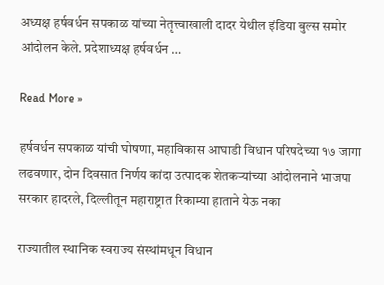अध्यक्ष हर्षवर्धन सपकाळ यांच्या नेतृत्त्वाखाली दादर येथील इंडिया बुल्स समोर आंदोलन केले. प्रदेशाध्यक्ष हर्षवर्धन …

Read More »

हर्षवर्धन सपकाळ यांची घोषणा, महाविकास आघाडी विधान परिषदेच्या १७ जागा लढवणार, दोन दिवसात निर्णय कांदा उत्पादक शेतकऱ्यांच्या आंदोलनाने भाजपा सरकार हादरले, दिल्लीतून महाराष्ट्रात रिकाम्या हाताने येऊ नका

राज्यातील स्थानिक स्वराज्य संस्थांमधून विधान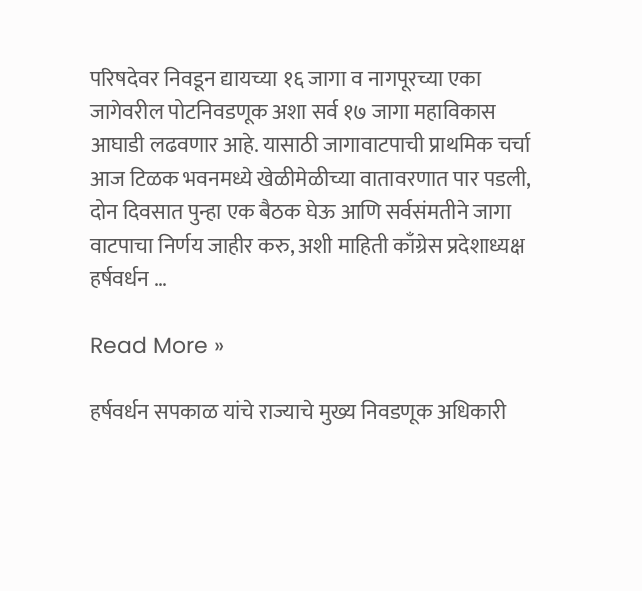परिषदेवर निवडून द्यायच्या १६ जागा व नागपूरच्या एका जागेवरील पोटनिवडणूक अशा सर्व १७ जागा महाविकास आघाडी लढवणार आहे. यासाठी जागावाटपाची प्राथमिक चर्चा आज टिळक भवनमध्ये खेळीमेळीच्या वातावरणात पार पडली, दोन दिवसात पुन्हा एक बैठक घेऊ आणि सर्वसंमतीने जागा वाटपाचा निर्णय जाहीर करु, अशी माहिती काँग्रेस प्रदेशाध्यक्ष हर्षवर्धन …

Read More »

हर्षवर्धन सपकाळ यांचे राज्याचे मुख्य निवडणूक अधिकारी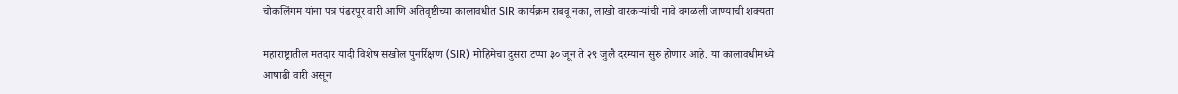चोकलिंगम यांना पत्र पंढरपूर वारी आणि अतिवृष्टीच्या कालावधीत SIR कार्यक्रम राबवू नका, लाखो वारकऱ्यांची नावे वगळली जाण्याची शक्यता

महाराष्ट्रातील मतदार यादी विशेष सखोल पुनर्रिक्षण (SIR) मोहिमेचा दुसरा टप्पा ३० जून ते २९ जुलै दरम्यान सुरु होणार आहे. या कालावधीमध्ये आषाढी वारी असून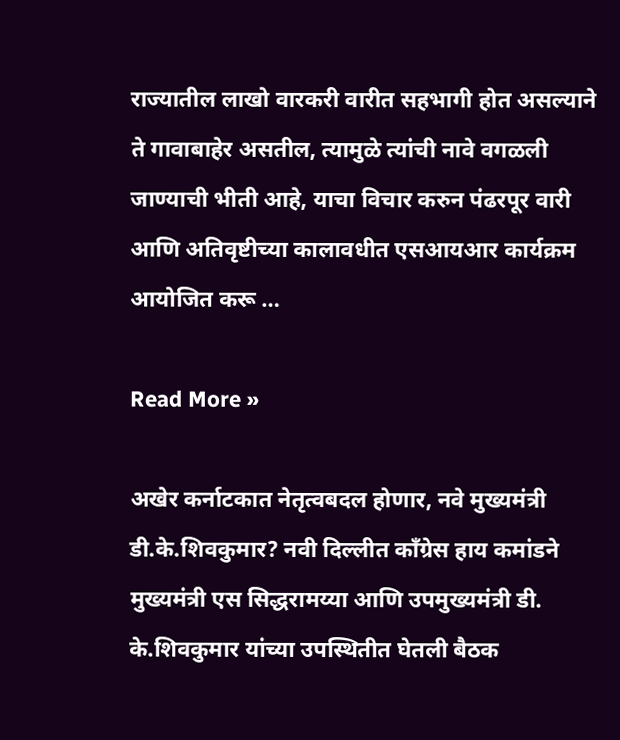राज्यातील लाखो वारकरी वारीत सहभागी होत असल्याने ते गावाबाहेर असतील, त्यामुळे त्यांची नावे वगळली जाण्याची भीती आहे, याचा विचार करुन पंढरपूर वारी आणि अतिवृष्टीच्या कालावधीत एसआयआर कार्यक्रम आयोजित करू …

Read More »

अखेर कर्नाटकात नेतृत्वबदल होणार, नवे मुख्यमंत्री डी.के.शिवकुमार? नवी दिल्लीत काँग्रेस हाय कमांडने मुख्यमंत्री एस सिद्धरामय्या आणि उपमुख्यमंत्री डी. के.शिवकुमार यांच्या उपस्थितीत घेतली बैठक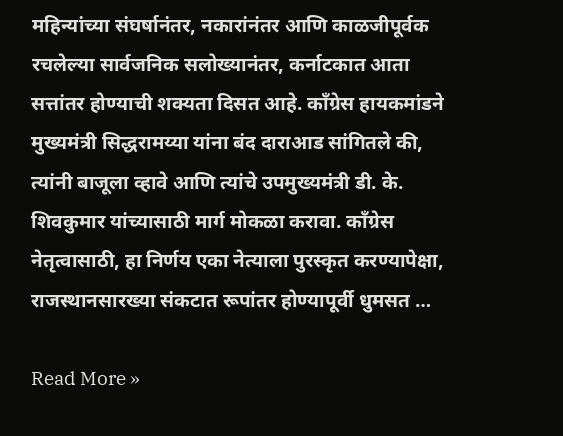महिन्यांच्या संघर्षानंतर, नकारांनंतर आणि काळजीपूर्वक रचलेल्या सार्वजनिक सलोख्यानंतर, कर्नाटकात आता सत्तांतर होण्याची शक्यता दिसत आहे. काँग्रेस हायकमांडने मुख्यमंत्री सिद्धरामय्या यांना बंद दाराआड सांगितले की, त्यांनी बाजूला व्हावे आणि त्यांचे उपमुख्यमंत्री डी. के. शिवकुमार यांच्यासाठी मार्ग मोकळा करावा. काँग्रेस नेतृत्वासाठी, हा निर्णय एका नेत्याला पुरस्कृत करण्यापेक्षा, राजस्थानसारख्या संकटात रूपांतर होण्यापूर्वी धुमसत …

Read More »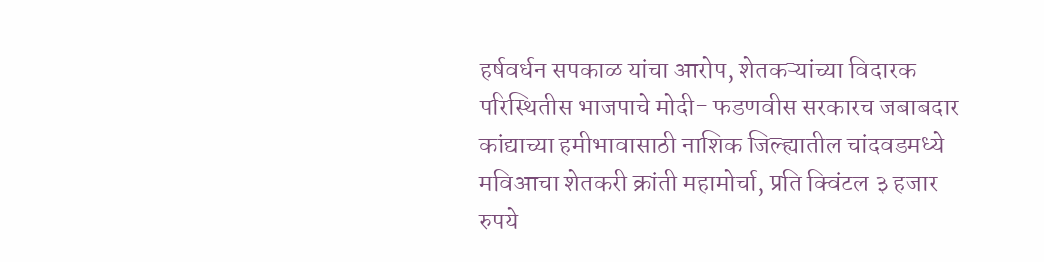हर्षवर्धन सपकाळ यांचा आरोप, शेतकऱ्यांच्या विदारक परिस्थितीस भाजपाचे मोदी- फडणवीस सरकारच जबाबदार कांद्याच्या हमीभावासाठी नाशिक जिल्ह्यातील चांदवडमध्ये मविआचा शेतकरी क्रांती महामोर्चा, प्रति क्विंटल ३ हजार रुपये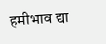हमीभाव द्या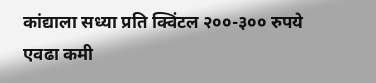कांद्याला सध्या प्रति क्विंटल २००-३०० रुपये एवढा कमी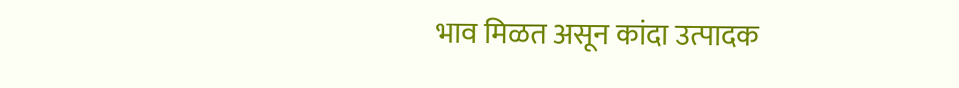भाव मिळत असून कांदा उत्पादक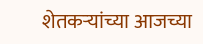शेतकऱ्यांच्या आजच्या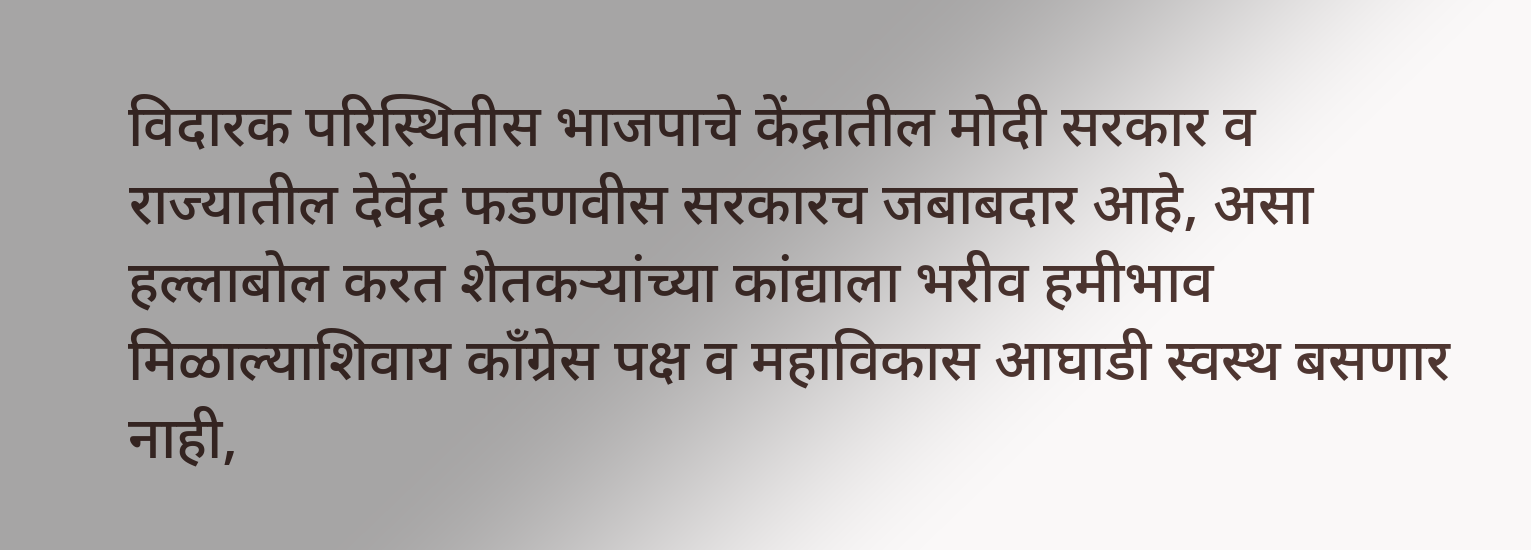विदारक परिस्थितीस भाजपाचे केंद्रातील मोदी सरकार व राज्यातील देवेंद्र फडणवीस सरकारच जबाबदार आहे, असा हल्लाबोल करत शेतकऱ्यांच्या कांद्याला भरीव हमीभाव मिळाल्याशिवाय काँग्रेस पक्ष व महाविकास आघाडी स्वस्थ बसणार नाही,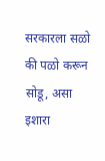सरकारला सळो की पळो करून सोडू, असा इशारा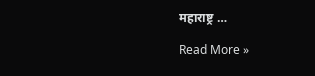महाराष्ट्र …

Read More »